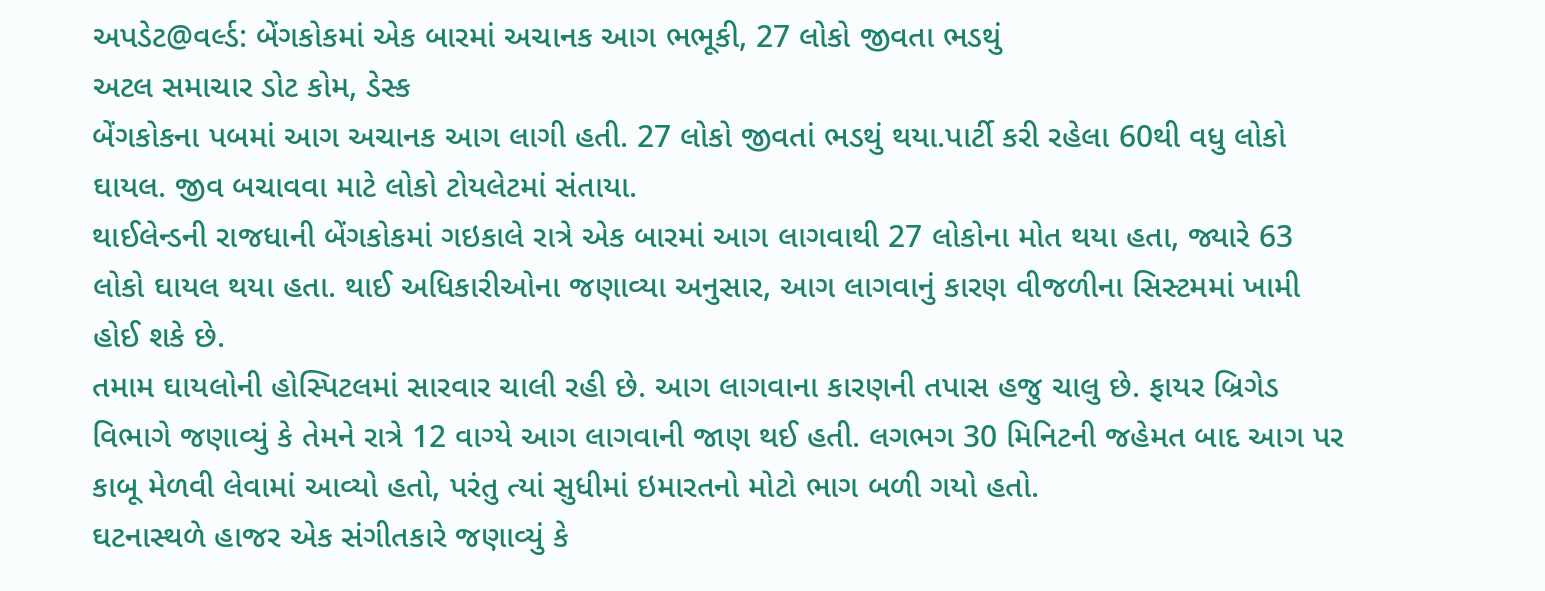અપડેટ@વર્લ્ડ: બેંગકોકમાં એક બારમાં અચાનક આગ ભભૂકી, 27 લોકો જીવતા ભડથું
અટલ સમાચાર ડોટ કોમ, ડેસ્ક
બેંગકોકના પબમાં આગ અચાનક આગ લાગી હતી. 27 લોકો જીવતાં ભડથું થયા.પાર્ટી કરી રહેલા 60થી વધુ લોકો ઘાયલ. જીવ બચાવવા માટે લોકો ટોયલેટમાં સંતાયા.
થાઈલેન્ડની રાજધાની બેંગકોકમાં ગઇકાલે રાત્રે એક બારમાં આગ લાગવાથી 27 લોકોના મોત થયા હતા, જ્યારે 63 લોકો ઘાયલ થયા હતા. થાઈ અધિકારીઓના જણાવ્યા અનુસાર, આગ લાગવાનું કારણ વીજળીના સિસ્ટમમાં ખામી હોઈ શકે છે.
તમામ ઘાયલોની હોસ્પિટલમાં સારવાર ચાલી રહી છે. આગ લાગવાના કારણની તપાસ હજુ ચાલુ છે. ફાયર બ્રિગેડ વિભાગે જણાવ્યું કે તેમને રાત્રે 12 વાગ્યે આગ લાગવાની જાણ થઈ હતી. લગભગ 30 મિનિટની જહેમત બાદ આગ પર કાબૂ મેળવી લેવામાં આવ્યો હતો, પરંતુ ત્યાં સુધીમાં ઇમારતનો મોટો ભાગ બળી ગયો હતો.
ઘટનાસ્થળે હાજર એક સંગીતકારે જણાવ્યું કે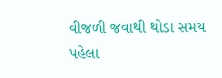વીજળી જવાથી થોડા સમય પહેલા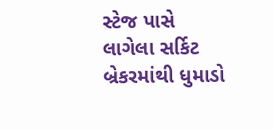સ્ટેજ પાસે લાગેલા સર્કિટ બ્રેકરમાંથી ધુમાડો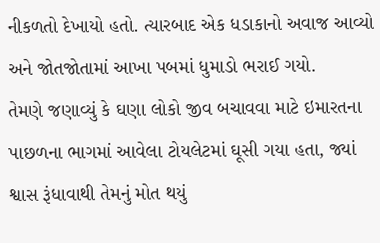નીકળતો દેખાયો હતો. ત્યારબાદ એક ધડાકાનો અવાજ આવ્યો અને જોતજોતામાં આખા પબમાં ધુમાડો ભરાઈ ગયો.
તેમણે જણાવ્યું કે ઘણા લોકો જીવ બચાવવા માટે ઇમારતના પાછળના ભાગમાં આવેલા ટોયલેટમાં ઘૂસી ગયા હતા, જ્યાં શ્વાસ રૂંધાવાથી તેમનું મોત થયું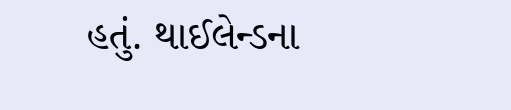હતું. થાઈલેન્ડના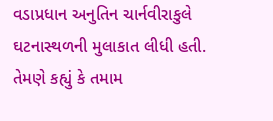વડાપ્રધાન અનુતિન ચાર્નવીરાકુલે ઘટનાસ્થળની મુલાકાત લીધી હતી. તેમણે કહ્યું કે તમામ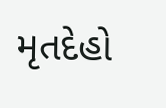મૃતદેહો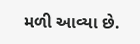મળી આવ્યા છે.